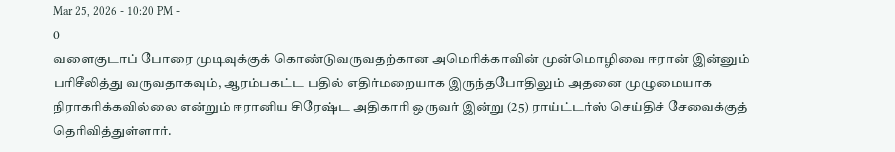Mar 25, 2026 - 10:20 PM -
0
வளைகுடாப் போரை முடிவுக்குக் கொண்டுவருவதற்கான அமெரிக்காவின் முன்மொழிவை ஈரான் இன்னும் பரிசீலித்து வருவதாகவும், ஆரம்பகட்ட பதில் எதிர்மறையாக இருந்தபோதிலும் அதனை முழுமையாக நிராகரிக்கவில்லை என்றும் ஈரானிய சிரேஷ்ட அதிகாரி ஒருவர் இன்று (25) ராய்ட்டர்ஸ் செய்திச் சேவைக்குத் தெரிவித்துள்ளார்.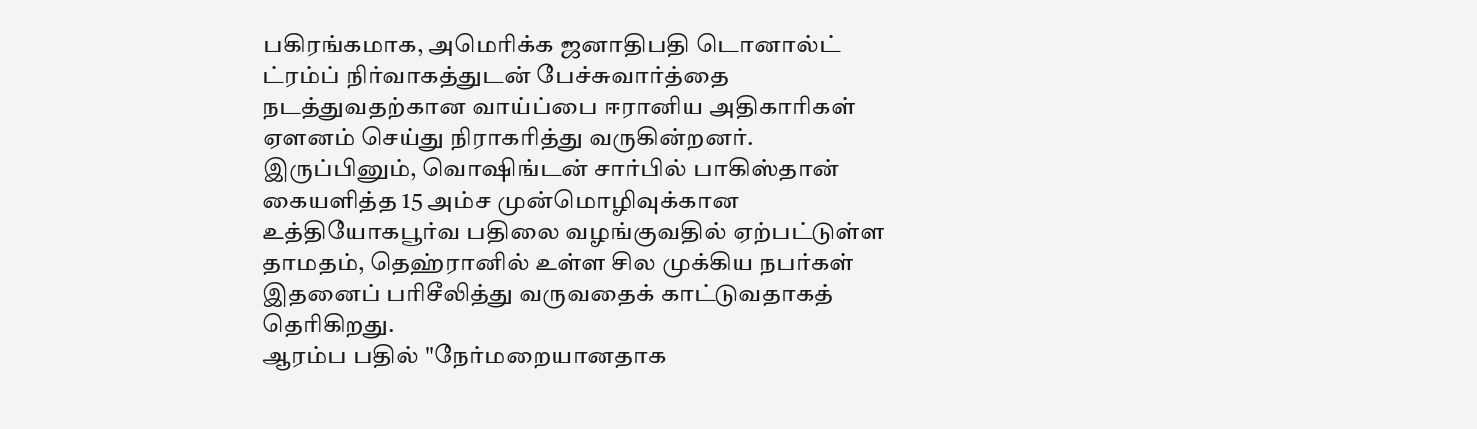பகிரங்கமாக, அமெரிக்க ஜனாதிபதி டொனால்ட் ட்ரம்ப் நிர்வாகத்துடன் பேச்சுவார்த்தை நடத்துவதற்கான வாய்ப்பை ஈரானிய அதிகாரிகள் ஏளனம் செய்து நிராகரித்து வருகின்றனர்.
இருப்பினும், வொஷிங்டன் சார்பில் பாகிஸ்தான் கையளித்த 15 அம்ச முன்மொழிவுக்கான உத்தியோகபூர்வ பதிலை வழங்குவதில் ஏற்பட்டுள்ள தாமதம், தெஹ்ரானில் உள்ள சில முக்கிய நபர்கள் இதனைப் பரிசீலித்து வருவதைக் காட்டுவதாகத் தெரிகிறது.
ஆரம்ப பதில் "நேர்மறையானதாக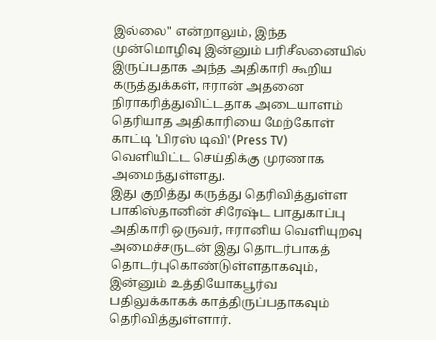இல்லை" என்றாலும், இந்த முன்மொழிவு இன்னும் பரிசீலனையில் இருப்பதாக அந்த அதிகாரி கூறிய கருத்துக்கள், ஈரான் அதனை நிராகரித்துவிட்டதாக அடையாளம் தெரியாத அதிகாரியை மேற்கோள் காட்டி 'பிரஸ் டிவி' (Press TV) வெளியிட்ட செய்திக்கு முரணாக அமைந்துள்ளது.
இது குறித்து கருத்து தெரிவித்துள்ள பாகிஸ்தானின் சிரேஷ்ட பாதுகாப்பு அதிகாரி ஒருவர், ஈரானிய வெளியுறவு அமைச்சருடன் இது தொடர்பாகத் தொடர்புகொண்டுள்ளதாகவும், இன்னும் உத்தியோகபூர்வ பதிலுக்காகக் காத்திருப்பதாகவும் தெரிவித்துள்ளார்.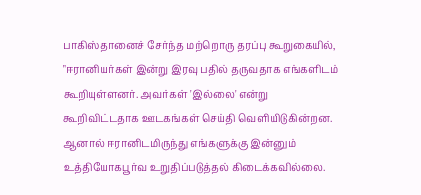பாகிஸ்தானைச் சேர்ந்த மற்றொரு தரப்பு கூறுகையில், "ஈரானியர்கள் இன்று இரவு பதில் தருவதாக எங்களிடம் கூறியுள்ளனர். அவர்கள் 'இல்லை' என்று கூறிவிட்டதாக ஊடகங்கள் செய்தி வெளியிடுகின்றன. ஆனால் ஈரானிடமிருந்து எங்களுக்கு இன்னும் உத்தியோகபூர்வ உறுதிப்படுத்தல் கிடைக்கவில்லை.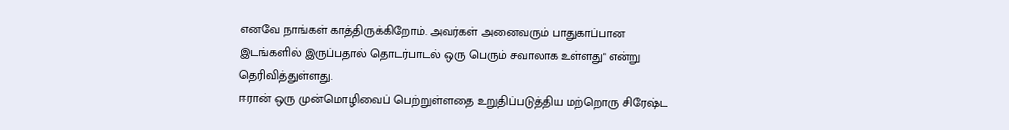எனவே நாங்கள் காத்திருக்கிறோம். அவர்கள் அனைவரும் பாதுகாப்பான இடங்களில் இருப்பதால் தொடர்பாடல் ஒரு பெரும் சவாலாக உள்ளது" என்று தெரிவித்துள்ளது.
ஈரான் ஒரு முன்மொழிவைப் பெற்றுள்ளதை உறுதிப்படுத்திய மற்றொரு சிரேஷ்ட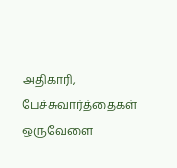அதிகாரி, பேச்சுவார்த்தைகள் ஒருவேளை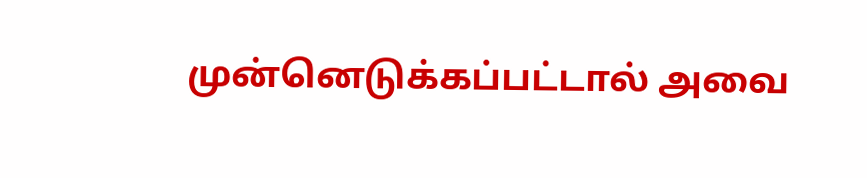முன்னெடுக்கப்பட்டால் அவை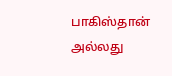பாகிஸ்தான் அல்லது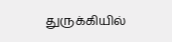துருக்கியில்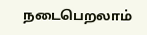நடைபெறலாம்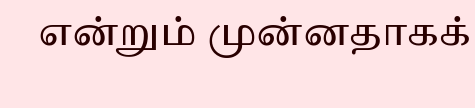என்றும் முன்னதாகக்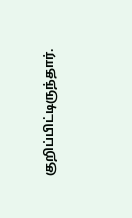குறிப்பிட்டிருந்தார்.